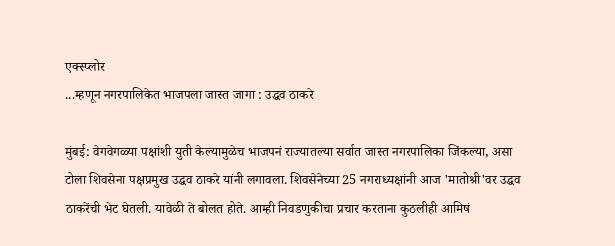एक्स्प्लोर
...म्हणून नगरपालिकेत भाजपला जास्त जागा : उद्धव ठाकरे

मुंबई: वेगवेगळ्या पक्षांशी युती केल्यामुळेच भाजपनं राज्यातल्या सर्वात जास्त नगरपालिका जिंकल्या, असा टोला शिवसेना पक्षप्रमुख उद्धव ठाकरे यांनी लगावला. शिवसेनेच्या 25 नगराध्यक्षांनी आज 'मातोश्री'वर उद्धव ठाकरेंची भेट घेतली. यावेळी ते बोलत होते. आम्ही निवडणुकीचा प्रचार करताना कुठलीही आमिषं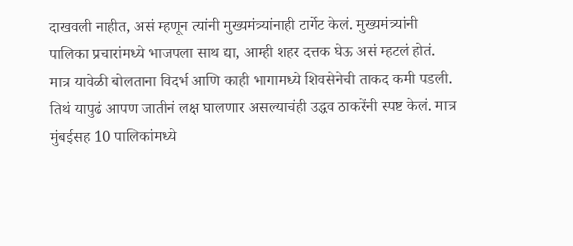दाखवली नाहीत, असं म्हणून त्यांनी मुख्यमंत्र्यांनाही टार्गेट केलं. मुख्यमंत्र्यांनी पालिका प्रचारांमध्ये भाजपला साथ द्या, आम्ही शहर दत्तक घेऊ असं म्हटलं होतं. मात्र यावेळी बोलताना विदर्भ आणि काही भागामध्ये शिवसेनेची ताकद कमी पडली. तिथं यापुढं आपण जातीनं लक्ष घालणार असल्याचंही उद्धव ठाकरेंनी स्पष्ट केलं. मात्र मुंबईसह 10 पालिकांमध्ये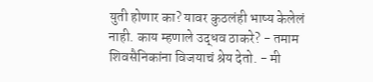युती होणार का? यावर कुठलंही भाष्य केलेलं नाही. काय म्हणाले उद्धव ठाकरे? - तमाम शिवसैनिकांना विजयाचं श्रेय देतो. - मी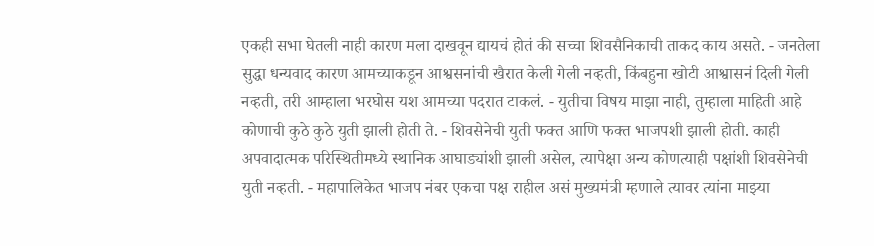एकही सभा घेतली नाही कारण मला दाखवून द्यायचं होतं की सच्चा शिवसैनिकाची ताकद काय असते. - जनतेला सुद्धा धन्यवाद कारण आमच्याकडून आश्वसनांची खैरात केली गेली नव्हती, किंबहुना खोटी आश्वासनं दिली गेली नव्हती, तरी आम्हाला भरघोस यश आमच्या पदरात टाकलं. - युतीचा विषय माझा नाही, तुम्हाला माहिती आहे कोणाची कुठे कुठे युती झाली होती ते. - शिवसेनेची युती फक्त आणि फक्त भाजपशी झाली होती. काही अपवादात्मक परिस्थितीमध्ये स्थानिक आघाड्यांशी झाली असेल, त्यापेक्षा अन्य कोणत्याही पक्षांशी शिवसेनेची युती नव्हती. - महापालिकेत भाजप नंबर एकचा पक्ष राहील असं मुख्यमंत्री म्हणाले त्यावर त्यांना माझ्या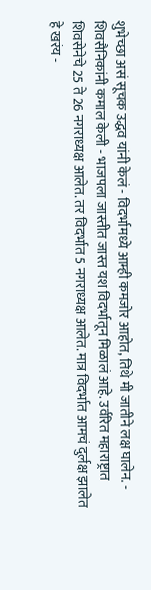शुभेच्छा असं सूचक उद्धव यांनी केलं - विदर्भामध्ये आम्ही कमजोर आहोत, तिथे मी जातीने लक्ष घालेन. - शिवसैनिकांनी कमाल केली - भाजपला जास्तीत जास्त यश विदर्भातून मिळालं आहे. उर्वरित महाराष्ट्रात शिवसेनेचे 25 ते 26 नगराध्यक्ष आलेत. तर विदर्भात 5 नगराध्यक्ष आलेत. मात्र विदर्भात आमचं दुर्लक्ष झालेत हे खरंय -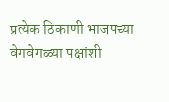प्रत्येक ठिकाणी भाजपच्या वेगवेगळ्या पक्षांशी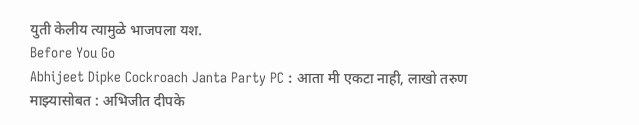युती केलीय त्यामुळे भाजपला यश.
Before You Go
Abhijeet Dipke Cockroach Janta Party PC : आता मी एकटा नाही, लाखो तरुण माझ्यासोबत : अभिजीत दीपके